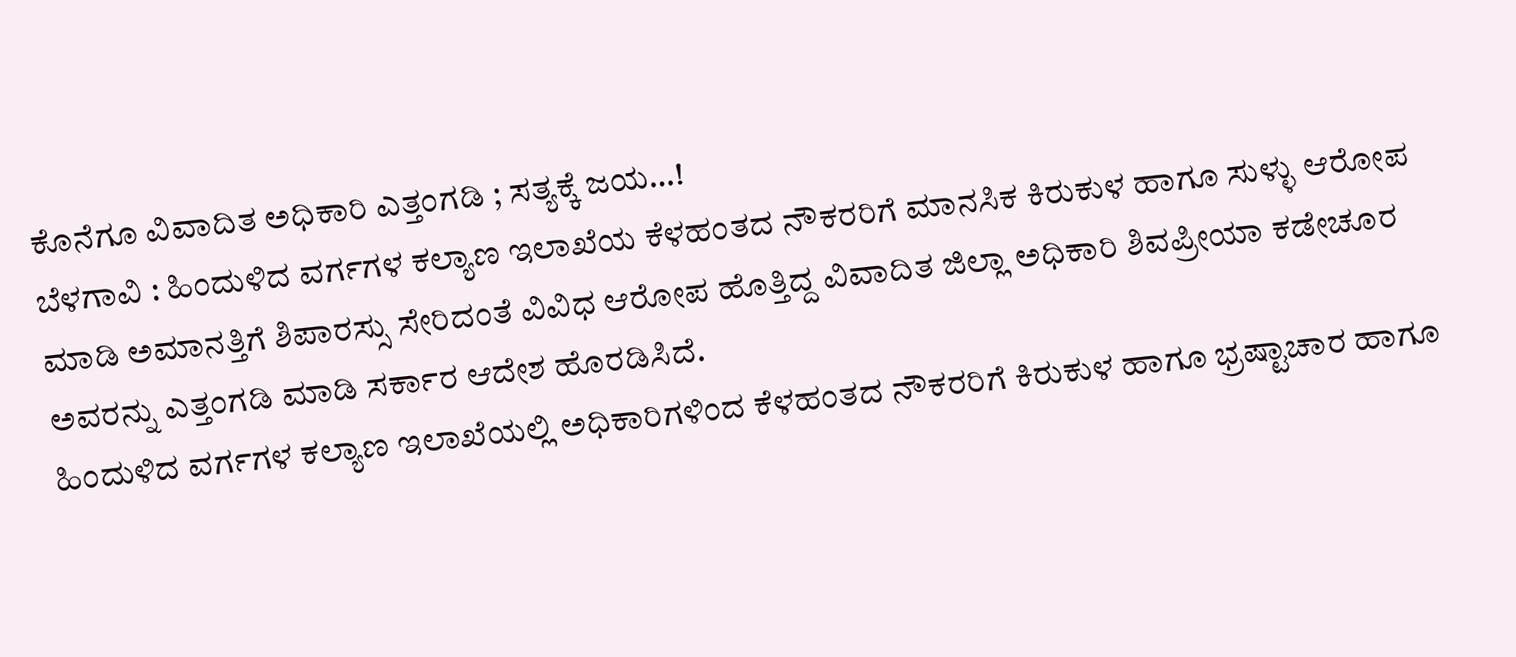ಕೊನೆಗೂ ವಿವಾದಿತ ಅಧಿಕಾರಿ ಎತ್ತಂಗಡಿ ; ಸತ್ಯಕ್ಕೆ ಜಯ…!
ಬೆಳಗಾವಿ : ಹಿಂದುಳಿದ ವರ್ಗಗಳ ಕಲ್ಯಾಣ ಇಲಾಖೆಯ ಕೆಳಹಂತದ ನೌಕರರಿಗೆ ಮಾನಸಿಕ ಕಿರುಕುಳ ಹಾಗೂ ಸುಳ್ಳು ಆರೋಪ ಮಾಡಿ ಅಮಾನತ್ತಿಗೆ ಶಿಪಾರಸ್ಸು ಸೇರಿದಂತೆ ವಿವಿಧ ಆರೋಪ ಹೊತ್ತಿದ್ದ ವಿವಾದಿತ ಜಿಲ್ಲಾ ಅಧಿಕಾರಿ ಶಿವಪ್ರೀಯಾ ಕಡೇಚೂರ ಅವರನ್ನು ಎತ್ತಂಗಡಿ ಮಾಡಿ ಸರ್ಕಾರ ಆದೇಶ ಹೊರಡಿಸಿದೆ.
ಹಿಂದುಳಿದ ವರ್ಗಗಳ ಕಲ್ಯಾಣ ಇಲಾಖೆಯಲ್ಲಿ ಅಧಿಕಾರಿಗಳಿಂದ ಕೆಳಹಂತದ ನೌಕರರಿಗೆ ಕಿರುಕುಳ ಹಾಗೂ ಭ್ರಷ್ಟಾಚಾರ ಹಾಗೂ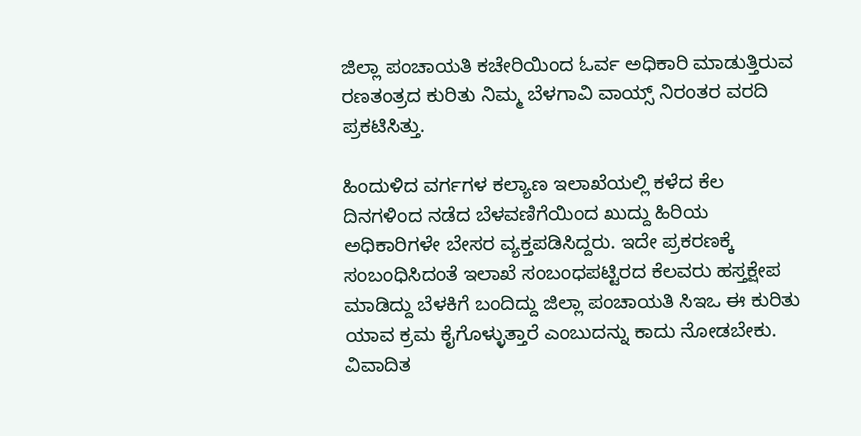ಜಿಲ್ಲಾ ಪಂಚಾಯತಿ ಕಚೇರಿಯಿಂದ ಓರ್ವ ಅಧಿಕಾರಿ ಮಾಡುತ್ತಿರುವ ರಣತಂತ್ರದ ಕುರಿತು ನಿಮ್ಮ ಬೆಳಗಾವಿ ವಾಯ್ಸ್ ನಿರಂತರ ವರದಿ ಪ್ರಕಟಿಸಿತ್ತು.

ಹಿಂದುಳಿದ ವರ್ಗಗಳ ಕಲ್ಯಾಣ ಇಲಾಖೆಯಲ್ಲಿ ಕಳೆದ ಕೆಲ ದಿನಗಳಿಂದ ನಡೆದ ಬೆಳವಣಿಗೆಯಿಂದ ಖುದ್ದು ಹಿರಿಯ ಅಧಿಕಾರಿಗಳೇ ಬೇಸರ ವ್ಯಕ್ತಪಡಿಸಿದ್ದರು. ಇದೇ ಪ್ರಕರಣಕ್ಕೆ ಸಂಬಂಧಿಸಿದಂತೆ ಇಲಾಖೆ ಸಂಬಂಧಪಟ್ಟಿರದ ಕೆಲವರು ಹಸ್ತಕ್ಷೇಪ ಮಾಡಿದ್ದು ಬೆಳಕಿಗೆ ಬಂದಿದ್ದು ಜಿಲ್ಲಾ ಪಂಚಾಯತಿ ಸಿಇಒ ಈ ಕುರಿತು ಯಾವ ಕ್ರಮ ಕೈಗೊಳ್ಳುತ್ತಾರೆ ಎಂಬುದನ್ನು ಕಾದು ನೋಡಬೇಕು.
ವಿವಾದಿತ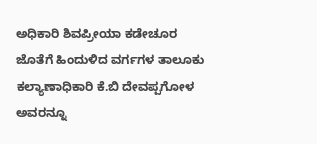ಅಧಿಕಾರಿ ಶಿವಪ್ರೀಯಾ ಕಡೇಚೂರ ಜೊತೆಗೆ ಹಿಂದುಳಿದ ವರ್ಗಗಳ ತಾಲೂಕು ಕಲ್ಯಾಣಾಧಿಕಾರಿ ಕೆ.ಬಿ ದೇವಪ್ಪಗೋಳ ಅವರನ್ನೂ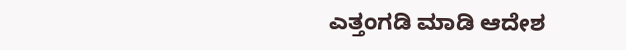ಎತ್ತಂಗಡಿ ಮಾಡಿ ಆದೇಶ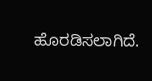ಹೊರಡಿಸಲಾಗಿದೆ.